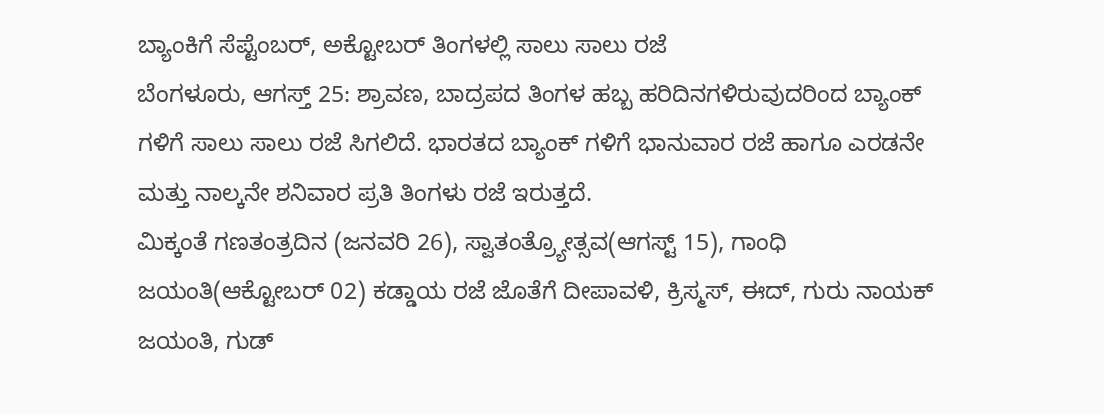ಬ್ಯಾಂಕಿಗೆ ಸೆಪ್ಟೆಂಬರ್, ಅಕ್ಟೋಬರ್ ತಿಂಗಳಲ್ಲಿ ಸಾಲು ಸಾಲು ರಜೆ
ಬೆಂಗಳೂರು, ಆಗಸ್ತ್ 25: ಶ್ರಾವಣ, ಬಾದ್ರಪದ ತಿಂಗಳ ಹಬ್ಬ ಹರಿದಿನಗಳಿರುವುದರಿಂದ ಬ್ಯಾಂಕ್ ಗಳಿಗೆ ಸಾಲು ಸಾಲು ರಜೆ ಸಿಗಲಿದೆ. ಭಾರತದ ಬ್ಯಾಂಕ್ ಗಳಿಗೆ ಭಾನುವಾರ ರಜೆ ಹಾಗೂ ಎರಡನೇ ಮತ್ತು ನಾಲ್ಕನೇ ಶನಿವಾರ ಪ್ರತಿ ತಿಂಗಳು ರಜೆ ಇರುತ್ತದೆ.
ಮಿಕ್ಕಂತೆ ಗಣತಂತ್ರದಿನ (ಜನವರಿ 26), ಸ್ವಾತಂತ್ರ್ಯೋತ್ಸವ(ಆಗಸ್ಟ್ 15), ಗಾಂಧಿ ಜಯಂತಿ(ಆಕ್ಟೋಬರ್ 02) ಕಡ್ಡಾಯ ರಜೆ ಜೊತೆಗೆ ದೀಪಾವಳಿ, ಕ್ರಿಸ್ಮಸ್, ಈದ್, ಗುರು ನಾಯಕ್ ಜಯಂತಿ, ಗುಡ್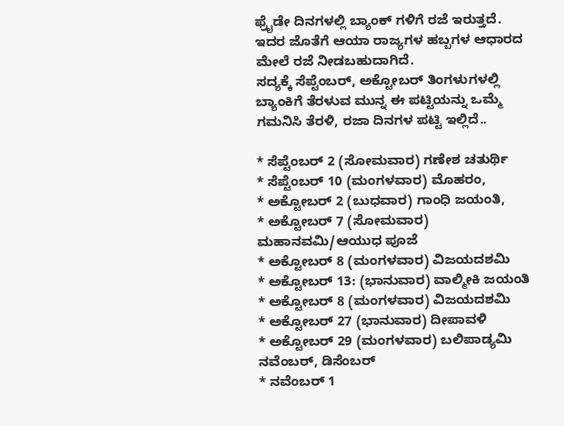ಫ್ರೈಡೇ ದಿನಗಳಲ್ಲಿ ಬ್ಯಾಂಕ್ ಗಳಿಗೆ ರಜೆ ಇರುತ್ತದೆ. ಇದರ ಜೊತೆಗೆ ಆಯಾ ರಾಜ್ಯಗಳ ಹಬ್ಬಗಳ ಆಧಾರದ ಮೇಲೆ ರಜೆ ನೀಡಬಹುದಾಗಿದೆ.
ಸದ್ಯಕ್ಕೆ ಸೆಪ್ಟೆಂಬರ್, ಅಕ್ಟೋಬರ್ ತಿಂಗಳುಗಳಲ್ಲಿ ಬ್ಯಾಂಕಿಗೆ ತೆರಳುವ ಮುನ್ನ ಈ ಪಟ್ಟಿಯನ್ನು ಒಮ್ಮೆ ಗಮನಿಸಿ ತೆರಳಿ, ರಜಾ ದಿನಗಳ ಪಟ್ಟಿ ಇಲ್ಲಿದೆ..

* ಸೆಪ್ಟೆಂಬರ್ 2 (ಸೋಮವಾರ) ಗಣೇಶ ಚತುರ್ಥಿ
* ಸೆಪ್ಟೆಂಬರ್ 10 (ಮಂಗಳವಾರ) ಮೊಹರಂ,
* ಅಕ್ಟೋಬರ್ 2 (ಬುಧವಾರ) ಗಾಂಧಿ ಜಯಂತಿ,
* ಅಕ್ಟೋಬರ್ 7 (ಸೋಮವಾರ) ಮಹಾನವಮಿ/ಆಯುಧ ಪೂಜೆ
* ಅಕ್ಟೋಬರ್ 8 (ಮಂಗಳವಾರ) ವಿಜಯದಶಮಿ
* ಅಕ್ಟೋಬರ್ 13: (ಭಾನುವಾರ) ವಾಲ್ಮೀಕಿ ಜಯಂತಿ
* ಅಕ್ಟೋಬರ್ 8 (ಮಂಗಳವಾರ) ವಿಜಯದಶಮಿ
* ಅಕ್ಟೋಬರ್ 27 (ಭಾನುವಾರ) ದೀಪಾವಳಿ
* ಅಕ್ಟೋಬರ್ 29 (ಮಂಗಳವಾರ) ಬಲಿಪಾಡ್ಯಮಿ
ನವೆಂಬರ್, ಡಿಸೆಂಬರ್
* ನವೆಂಬರ್ 1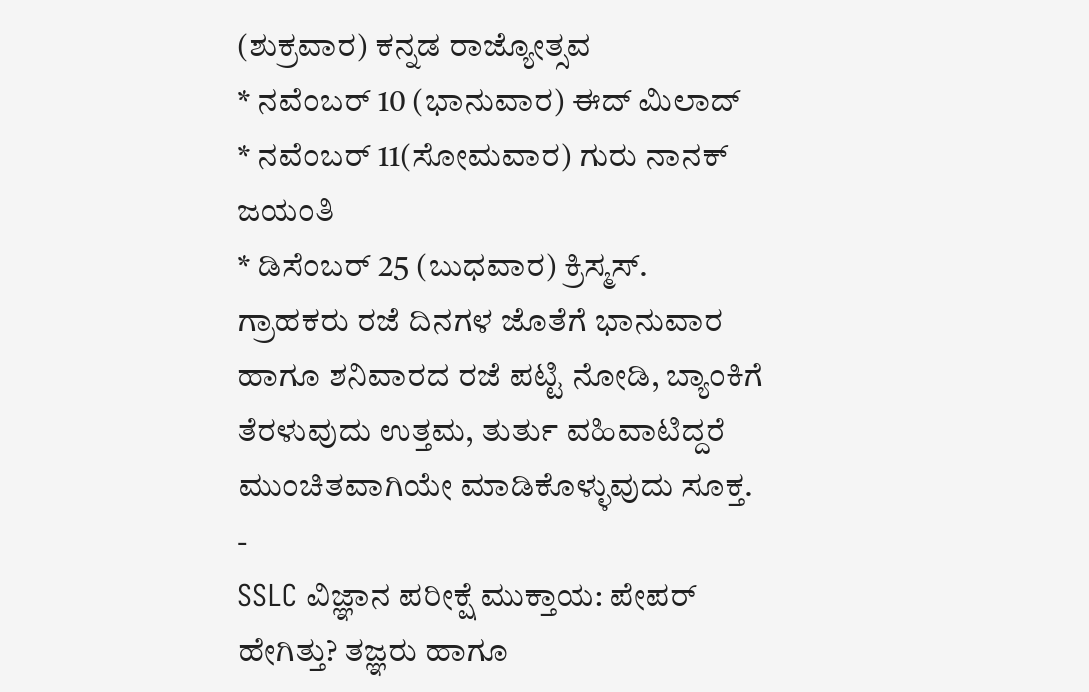(ಶುಕ್ರವಾರ) ಕನ್ನಡ ರಾಜ್ಯೋತ್ಸವ
* ನವೆಂಬರ್ 10 (ಭಾನುವಾರ) ಈದ್ ಮಿಲಾದ್
* ನವೆಂಬರ್ 11(ಸೋಮವಾರ) ಗುರು ನಾನಕ್ ಜಯಂತಿ
* ಡಿಸೆಂಬರ್ 25 (ಬುಧವಾರ) ಕ್ರಿಸ್ಮಸ್.
ಗ್ರಾಹಕರು ರಜೆ ದಿನಗಳ ಜೊತೆಗೆ ಭಾನುವಾರ ಹಾಗೂ ಶನಿವಾರದ ರಜೆ ಪಟ್ಟಿ ನೋಡಿ, ಬ್ಯಾಂಕಿಗೆ ತೆರಳುವುದು ಉತ್ತಮ, ತುರ್ತು ವಹಿವಾಟಿದ್ದರೆ ಮುಂಚಿತವಾಗಿಯೇ ಮಾಡಿಕೊಳ್ಳುವುದು ಸೂಕ್ತ.
-
SSLC ವಿಜ್ಞಾನ ಪರೀಕ್ಷೆ ಮುಕ್ತಾಯ: ಪೇಪರ್ ಹೇಗಿತ್ತು? ತಜ್ಞರು ಹಾಗೂ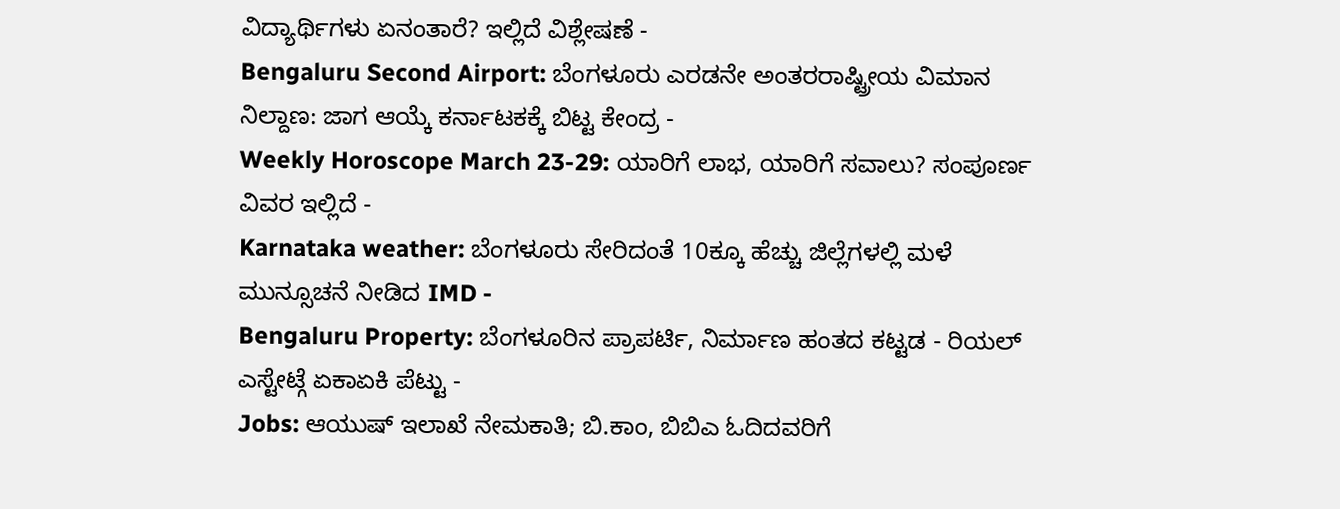ವಿದ್ಯಾರ್ಥಿಗಳು ಏನಂತಾರೆ? ಇಲ್ಲಿದೆ ವಿಶ್ಲೇಷಣೆ -
Bengaluru Second Airport: ಬೆಂಗಳೂರು ಎರಡನೇ ಅಂತರರಾಷ್ಟ್ರೀಯ ವಿಮಾನ ನಿಲ್ದಾಣ: ಜಾಗ ಆಯ್ಕೆ ಕರ್ನಾಟಕಕ್ಕೆ ಬಿಟ್ಟ ಕೇಂದ್ರ -
Weekly Horoscope March 23-29: ಯಾರಿಗೆ ಲಾಭ, ಯಾರಿಗೆ ಸವಾಲು? ಸಂಪೂರ್ಣ ವಿವರ ಇಲ್ಲಿದೆ -
Karnataka weather: ಬೆಂಗಳೂರು ಸೇರಿದಂತೆ 10ಕ್ಕೂ ಹೆಚ್ಚು ಜಿಲ್ಲೆಗಳಲ್ಲಿ ಮಳೆ ಮುನ್ಸೂಚನೆ ನೀಡಿದ IMD -
Bengaluru Property: ಬೆಂಗಳೂರಿನ ಪ್ರಾಪರ್ಟಿ, ನಿರ್ಮಾಣ ಹಂತದ ಕಟ್ಟಡ - ರಿಯಲ್ ಎಸ್ಟೇಟ್ಗೆ ಏಕಾಏಕಿ ಪೆಟ್ಟು -
Jobs: ಆಯುಷ್ ಇಲಾಖೆ ನೇಮಕಾತಿ; ಬಿ.ಕಾಂ, ಬಿಬಿಎ ಓದಿದವರಿಗೆ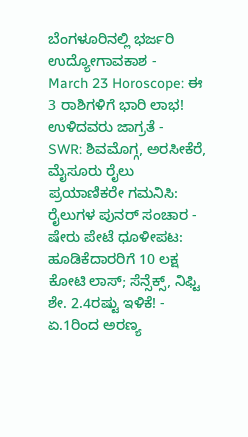ಬೆಂಗಳೂರಿನಲ್ಲಿ ಭರ್ಜರಿ ಉದ್ಯೋಗಾವಕಾಶ -
March 23 Horoscope: ಈ 3 ರಾಶಿಗಳಿಗೆ ಭಾರಿ ಲಾಭ! ಉಳಿದವರು ಜಾಗ್ರತೆ -
SWR: ಶಿವಮೊಗ್ಗ, ಅರಸೀಕೆರೆ, ಮೈಸೂರು ರೈಲು ಪ್ರಯಾಣಿಕರೇ ಗಮನಿಸಿ: ರೈಲುಗಳ ಪುನರ್ ಸಂಚಾರ -
ಷೇರು ಪೇಟೆ ಧೂಳೀಪಟ: ಹೂಡಿಕೆದಾರರಿಗೆ 10 ಲಕ್ಷ ಕೋಟಿ ಲಾಸ್; ಸೆನ್ಸೆಕ್ಸ್, ನಿಫ್ಟಿ ಶೇ. 2.4ರಷ್ಟು ಇಳಿಕೆ! -
ಏ.1ರಿಂದ ಅರಣ್ಯ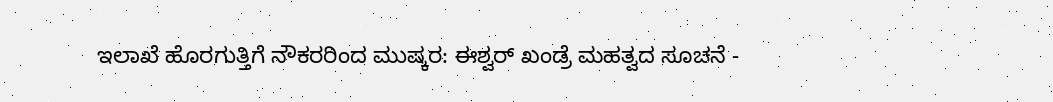ಇಲಾಖೆ ಹೊರಗುತ್ತಿಗೆ ನೌಕರರಿಂದ ಮುಷ್ಕರ: ಈಶ್ವರ್ ಖಂಡ್ರೆ ಮಹತ್ವದ ಸೂಚನೆ -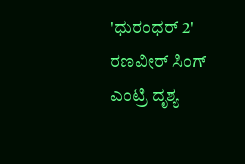'ಧುರಂಧರ್ 2' ರಣವೀರ್ ಸಿಂಗ್ ಎಂಟ್ರಿ ದೃಶ್ಯ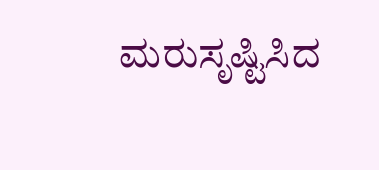ಮರುಸೃಷ್ಟಿಸಿದ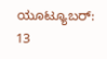ಯೂಟ್ಯೂಬರ್: 13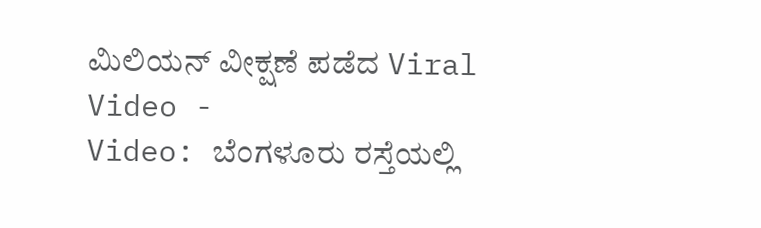ಮಿಲಿಯನ್ ವೀಕ್ಷಣೆ ಪಡೆದ Viral Video -
Video: ಬೆಂಗಳೂರು ರಸ್ತೆಯಲ್ಲಿ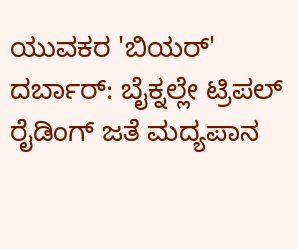ಯುವಕರ 'ಬಿಯರ್' ದರ್ಬಾರ್: ಬೈಕ್ನಲ್ಲೇ ಟ್ರಿಪಲ್ ರೈಡಿಂಗ್ ಜತೆ ಮದ್ಯಪಾನ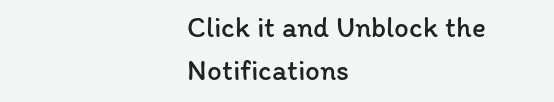Click it and Unblock the Notifications